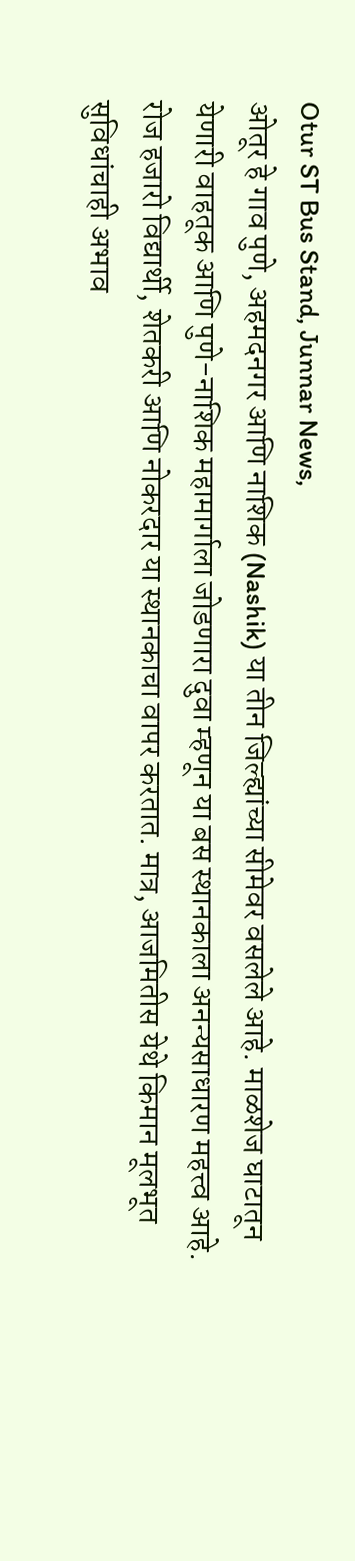Otur ST Bus Stand, Junnar News,
ओतूर हे गाव पुणे, अहमदनगर आणि नाशिक (Nashik) या तीन जिल्ह्यांच्या सीमेवर वसलेले आहे. माळशेज घाटातून येणारी वाहतूक आणि पुणे-नाशिक महामार्गाला जोडणारा दुवा म्हणून या बस स्थानकाला अनन्यसाधारण महत्त्व आहे. रोज हजारो विद्यार्थी, शेतकरी आणि नोकरदार या स्थानकाचा वापर करतात. मात्र, आजमितीस येथे किमान मूलभूत सुविधांचाही अभाव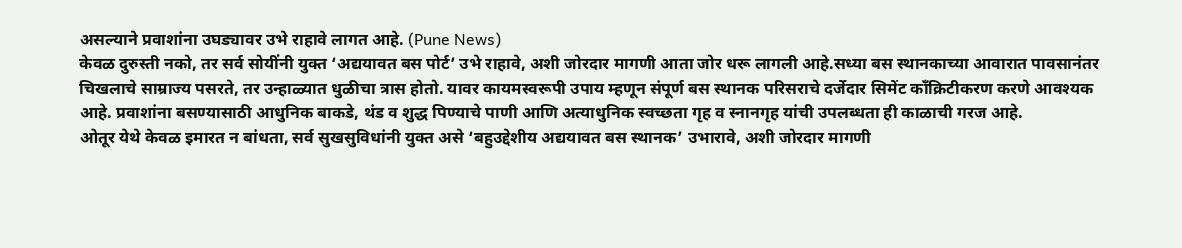असल्याने प्रवाशांना उघड्यावर उभे राहावे लागत आहे. (Pune News)
केवळ दुरुस्ती नको, तर सर्व सोयींनी युक्त ‘अद्ययावत बस पोर्ट’ उभे राहावे, अशी जोरदार मागणी आता जोर धरू लागली आहे.सध्या बस स्थानकाच्या आवारात पावसानंतर चिखलाचे साम्राज्य पसरते, तर उन्हाळ्यात धुळीचा त्रास होतो. यावर कायमस्वरूपी उपाय म्हणून संपूर्ण बस स्थानक परिसराचे दर्जेदार सिमेंट काँक्रिटीकरण करणे आवश्यक आहे. प्रवाशांना बसण्यासाठी आधुनिक बाकडे, थंड व शुद्ध पिण्याचे पाणी आणि अत्याधुनिक स्वच्छता गृह व स्नानगृह यांची उपलब्धता ही काळाची गरज आहे.
ओतूर येथे केवळ इमारत न बांधता, सर्व सुखसुविधांनी युक्त असे ‘बहुउद्देशीय अद्ययावत बस स्थानक’ उभारावे, अशी जोरदार मागणी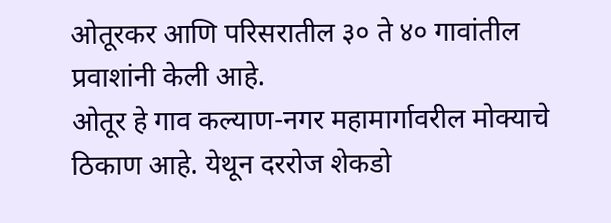ओतूरकर आणि परिसरातील ३० ते ४० गावांतील प्रवाशांनी केली आहे.
ओतूर हे गाव कल्याण-नगर महामार्गावरील मोक्याचे ठिकाण आहे. येथून दररोज शेकडो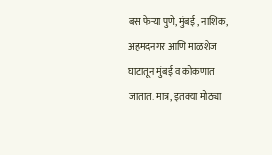बस फेऱ्या पुणे, मुंबई , नाशिक, अहमदनगर आणि माळशेज घाटातून मुंबई व कोकणात जातात. मात्र, इतक्या मोठ्या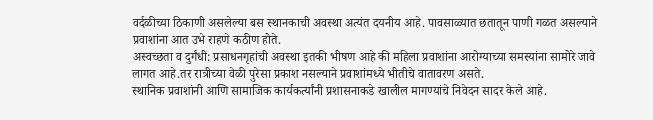वर्दळीच्या ठिकाणी असलेल्या बस स्थानकाची अवस्था अत्यंत दयनीय आहे. पावसाळ्यात छतातून पाणी गळत असल्याने प्रवाशांना आत उभे राहणे कठीण होते.
अस्वच्छता व दुर्गंधी: प्रसाधनगृहांची अवस्था इतकी भीषण आहे की महिला प्रवाशांना आरोग्याच्या समस्यांना सामोरे जावे लागत आहे.तर रात्रीच्या वेळी पुरेसा प्रकाश नसल्याने प्रवाशांमध्ये भीतीचे वातावरण असते.
स्थानिक प्रवाशांनी आणि सामाजिक कार्यकर्त्यांनी प्रशासनाकडे खालील मागण्यांचे निवेदन सादर केले आहे.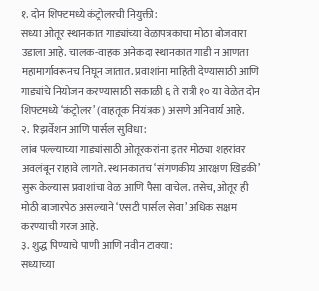१. दोन शिफ्टमध्ये कंट्रोलरची नियुक्ती:
सध्या ओतूर स्थानकात गाड्यांच्या वेळापत्रकाचा मोठा बोजवारा उडाला आहे. चालक-वाहक अनेकदा स्थानकात गाडी न आणता महामार्गावरूनच निघून जातात. प्रवाशांना माहिती देण्यासाठी आणि गाड्यांचे नियोजन करण्यासाठी सकाळी ६ ते रात्री १० या वेळेत दोन शिफ्टमध्ये ‘कंट्रोलर’ (वाहतूक नियंत्रक) असणे अनिवार्य आहे.
२. रिझर्वेशन आणि पार्सल सुविधा:
लांब पल्ल्याच्या गाड्यांसाठी ओतूरकरांना इतर मोठ्या शहरांवर अवलंबून राहावे लागते. स्थानकातच ‘संगणकीय आरक्षण खिडकी’ सुरू केल्यास प्रवाशांचा वेळ आणि पैसा वाचेल. तसेच, ओतूर ही मोठी बाजारपेठ असल्याने ‘एसटी पार्सल सेवा’ अधिक सक्षम करण्याची गरज आहे.
३. शुद्ध पिण्याचे पाणी आणि नवीन टाक्या:
सध्याच्या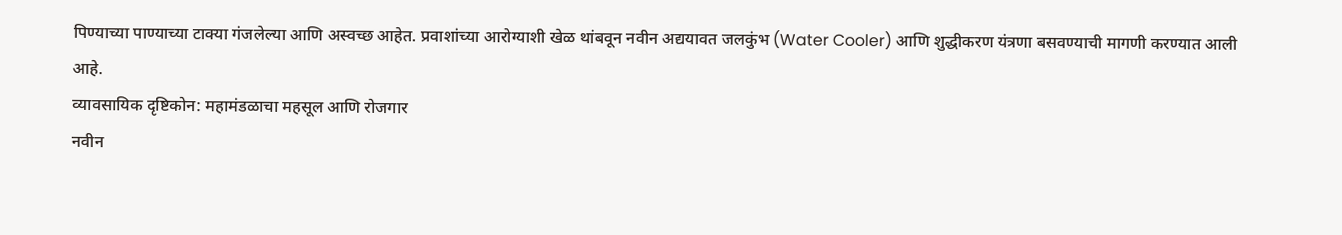पिण्याच्या पाण्याच्या टाक्या गंजलेल्या आणि अस्वच्छ आहेत. प्रवाशांच्या आरोग्याशी खेळ थांबवून नवीन अद्ययावत जलकुंभ (Water Cooler) आणि शुद्धीकरण यंत्रणा बसवण्याची मागणी करण्यात आली आहे.
व्यावसायिक दृष्टिकोन: महामंडळाचा महसूल आणि रोजगार
नवीन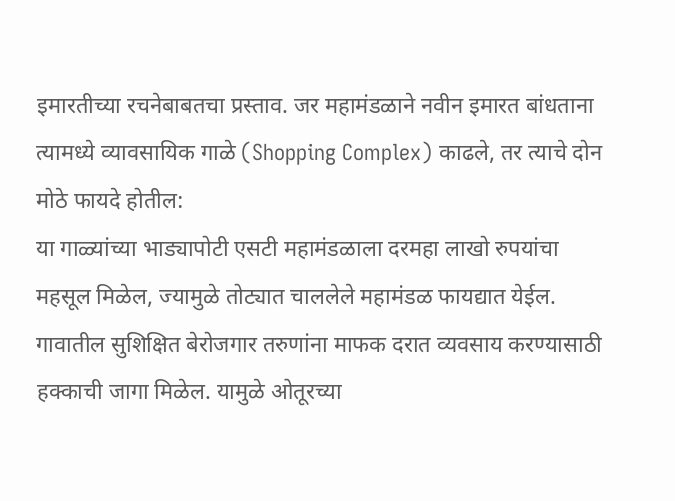इमारतीच्या रचनेबाबतचा प्रस्ताव. जर महामंडळाने नवीन इमारत बांधताना त्यामध्ये व्यावसायिक गाळे (Shopping Complex) काढले, तर त्याचे दोन मोठे फायदे होतील:
या गाळ्यांच्या भाड्यापोटी एसटी महामंडळाला दरमहा लाखो रुपयांचा महसूल मिळेल, ज्यामुळे तोट्यात चाललेले महामंडळ फायद्यात येईल. गावातील सुशिक्षित बेरोजगार तरुणांना माफक दरात व्यवसाय करण्यासाठी हक्काची जागा मिळेल. यामुळे ओतूरच्या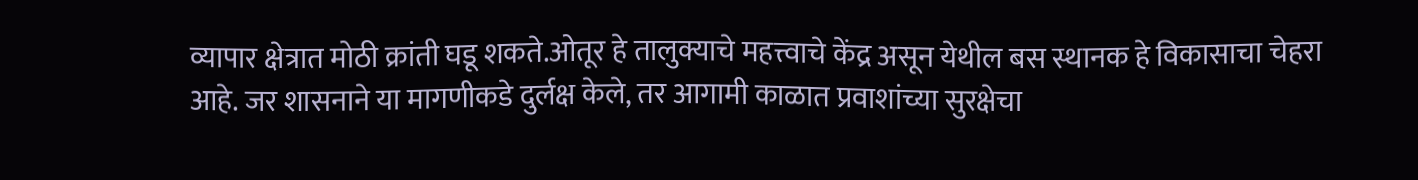व्यापार क्षेत्रात मोठी क्रांती घडू शकते.ओतूर हे तालुक्याचे महत्त्वाचे केंद्र असून येथील बस स्थानक हे विकासाचा चेहरा आहे. जर शासनाने या मागणीकडे दुर्लक्ष केले, तर आगामी काळात प्रवाशांच्या सुरक्षेचा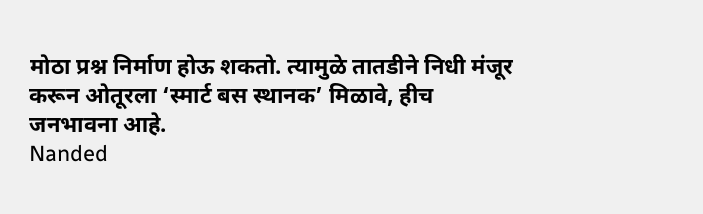मोठा प्रश्न निर्माण होऊ शकतो. त्यामुळे तातडीने निधी मंजूर करून ओतूरला ‘स्मार्ट बस स्थानक’ मिळावे, हीच जनभावना आहे.
Nanded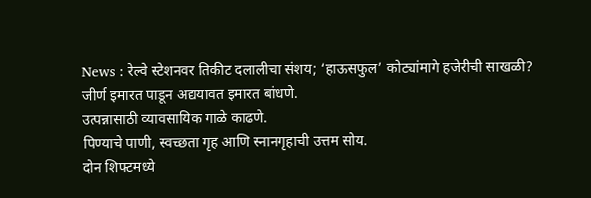News : रेल्वे स्टेशनवर तिकीट दलालीचा संशय; ‘हाऊसफुल’ कोट्यांमागे हजेरीची साखळी?
जीर्ण इमारत पाडून अद्ययावत इमारत बांधणे.
उत्पन्नासाठी व्यावसायिक गाळे काढणे.
पिण्याचे पाणी, स्वच्छता गृह आणि स्नानगृहाची उत्तम सोय.
दोन शिफ्टमध्ये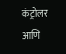कंट्रोलर आणि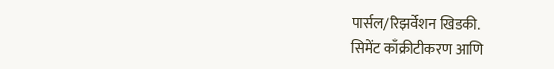पार्सल/रिझर्वेशन खिडकी.
सिमेंट काँक्रीटीकरण आणि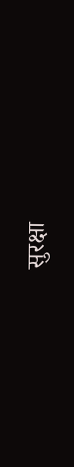सुरक्षा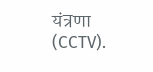यंत्रणा (CCTV).